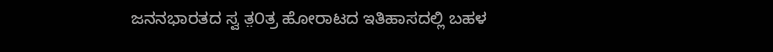ಜನನಭಾರತದ ಸ್ವ ತ಼೦ತ್ರ ಹೋರಾಟದ ಇತಿಹಾಸದಲ್ಲಿ ಬಹಳ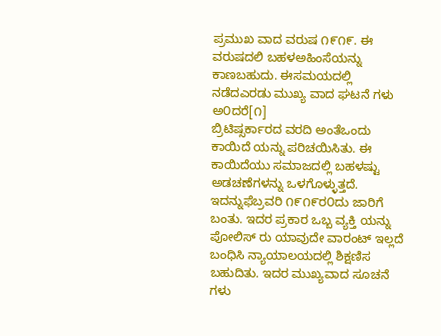ಪ್ರಮುಖ ವಾದ ವರುಷ ೧೯೧೯. ಈ ವರುಷದಲಿ ಬಹಳಅಹಿಂಸೆಯನ್ನು ಕಾಣಬಹುದು. ಈಸಮಯದಲ್ಲಿ ನಡೆದಎರಡು ಮುಖ್ಯ ವಾದ ಘಟನೆ ಗಳು ಅ೦ದರೆ[೧]
ಬ್ರಿಟಿಷ್ಸರ್ಕಾರದ ವರದಿ ಅಂತೆಒಂದು ಕಾಯಿದೆ ಯನ್ನು ಪರಿಚಯಿಸಿತು. ಈ ಕಾಯಿದೆಯು ಸಮಾಜದಲ್ಲಿ ಬಹಳಷ್ಟು ಅಡಚಣೆಗಳನ್ನು ಒಳಗೊಳ್ಳುತ್ತದೆ. ಇದನ್ನುಫೆಬ್ರವರಿ ೧೯೧೯ರ೦ದು ಜಾರಿಗೆ ಬಂತು. ಇದರ ಪ್ರಕಾರ ಒಬ್ಬ ವ್ಯಕ್ತಿ ಯನ್ನು ಪೋಲಿಸ್ ರು ಯಾವುದೇ ವಾರಂಟ್ ಇಲ್ಲದೆ ಬಂಧಿಸಿ ನ್ಯಾಯಾಲಯದಲ್ಲಿ ಶಿಕ್ಷಣಿಸ ಬಹುದಿತು. ಇದರ ಮುಖ್ಯವಾದ ಸೂಚನೆ ಗಳು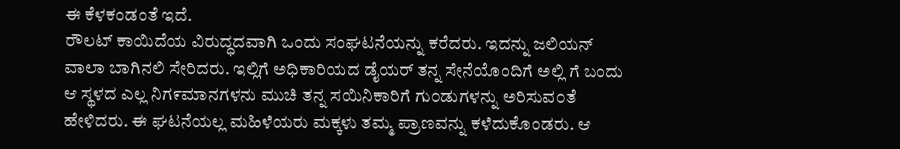ಈ ಕೆಳಕಂಡಂತೆ ಇದೆ.
ರೌಲಟ್ ಕಾಯಿದೆಯ ವಿರುದ್ಧದವಾಗಿ ಒಂದು ಸಂಘಟನೆಯನ್ನು ಕರೆದರು. ಇದನ್ನು ಜಲಿಯನ್ ವಾಲಾ ಬಾಗಿನಲಿ ಸೇರಿದರು. ಇಲ್ಲಿಗೆ ಅಧಿಕಾರಿಯದ ಡೈಯರ್ ತನ್ನ ಸೇನೆಯೊಂದಿಗೆ ಅಲ್ಲಿ ಗೆ ಬಂದು ಆ ಸ್ಥಳದ ಎಲ್ಲ ನಿಗ೯ಮಾನಗಳನು ಮುಚಿ ತನ್ನ ಸಯಿನಿಕಾರಿಗೆ ಗು೦ಡುಗಳನ್ನು ಅರಿಸುವ೦ತೆ ಹೇಳಿದರು. ಈ ಘಟನೆಯಲ್ಲ ಮಹಿಳೆಯರು ಮಕ್ಕಳು ತಮ್ಮ ಪ್ರಾಣವನ್ನು ಕಳೆದುಕೊಂಡರು. ಆ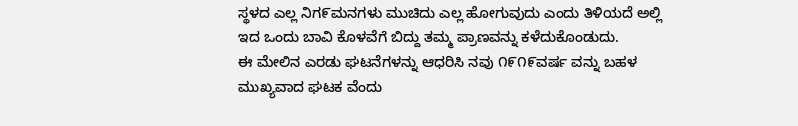ಸ್ಥಳದ ಎಲ್ಲ ನಿಗ೯ಮನಗಳು ಮುಚಿದು ಎಲ್ಲ ಹೋಗುವುದು ಎಂದು ತಿಳಿಯದೆ ಅಲ್ಲಿ ಇದ ಒಂದು ಬಾವಿ ಕೊಳವೆಗೆ ಬಿದ್ದು ತಮ್ಮ ಪ್ರಾಣವನ್ನು ಕಳೆದುಕೊಂಡುದು.
ಈ ಮೇಲಿನ ಎರಡು ಘಟನೆಗಳನ್ನು ಆಧರಿಸಿ ನವು ೧೯೧೯ವರ್ಷ ವನ್ನು ಬಹಳ ಮುಖ್ಯವಾದ ಘಟಕ ವೆಂದು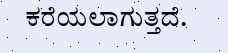ಕರೆಯಲಾಗುತ್ತದೆ.